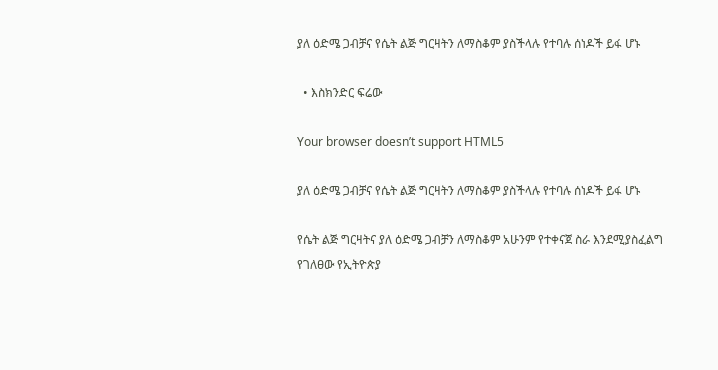ያለ ዕድሜ ጋብቻና የሴት ልጅ ግርዛትን ለማስቆም ያስችላሉ የተባሉ ሰነዶች ይፋ ሆኑ

  • እስክንድር ፍሬው

Your browser doesn’t support HTML5

ያለ ዕድሜ ጋብቻና የሴት ልጅ ግርዛትን ለማስቆም ያስችላሉ የተባሉ ሰነዶች ይፋ ሆኑ

የሴት ልጅ ግርዛትና ያለ ዕድሜ ጋብቻን ለማስቆም አሁንም የተቀናጀ ስራ እንደሚያስፈልግ የገለፀው የኢትዮጵያ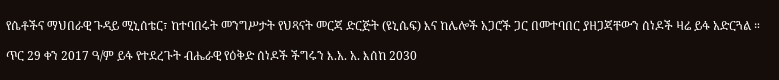የሴቶችና ማህበራዊ ጉዳይ ሚኒሰቴር፣ ከተባበሩት መንግሥታት የህጻናት መርጃ ድርጅት (ዩኒሴፍ) እና ከሌሎች አጋሮች ጋር በመተባበር ያዘጋጃቸውን ሰነዶች ዛሬ ይፋ አድርጓል ።

ጥር 29 ቀን 2017 ዓ/ም ይፋ የተደረጉት ብሔራዊ የዕቅድ ሰነዶች ችግሩን እ.አ. አ. እሰከ 2030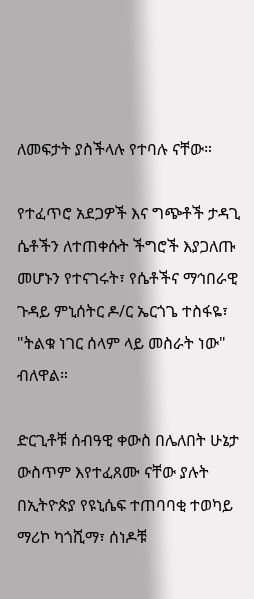ለመፍታት ያስችላሉ የተባሉ ናቸው።

የተፈጥሮ አደጋዎች እና ግጭቶች ታዳጊ ሴቶችን ለተጠቀሱት ችግሮች እያጋለጡ መሆኑን የተናገሩት፣ የሴቶችና ማኅበራዊ ጉዳይ ምኒሰትር ዶ/ር ኤርጎጌ ተስፋዬ፣ "ትልቁ ነገር ሰላም ላይ መስራት ነው" ብለዋል።

ድርጊቶቹ ሰብዓዊ ቀውስ በሌለበት ሁኔታ ውስጥም እየተፈጸሙ ናቸው ያሉት በኢትዮጵያ የዩኒሴፍ ተጠባባቂ ተወካይ ማሪኮ ካጎሺማ፣ ሰነዶቹ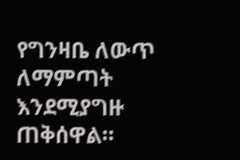የግንዛቤ ለውጥ ለማምጣት እንደሚያግዙ ጠቅሰዋል።